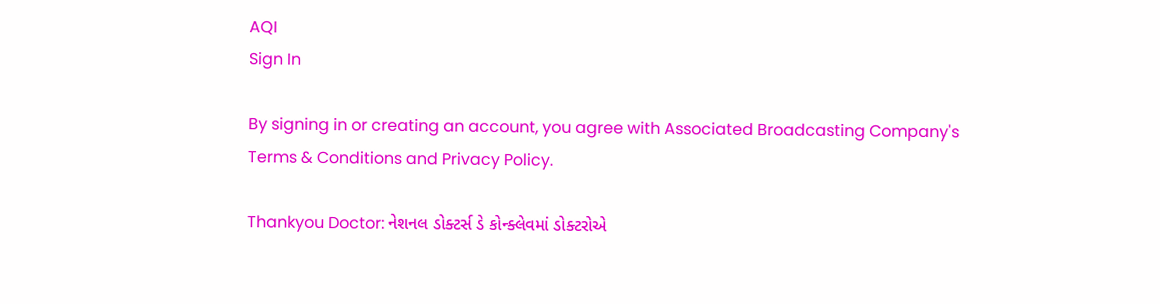AQI
Sign In

By signing in or creating an account, you agree with Associated Broadcasting Company's Terms & Conditions and Privacy Policy.

Thankyou Doctor: નેશનલ ડોક્ટર્સ ડે કોન્ક્લેવમાં ડોક્ટરોએ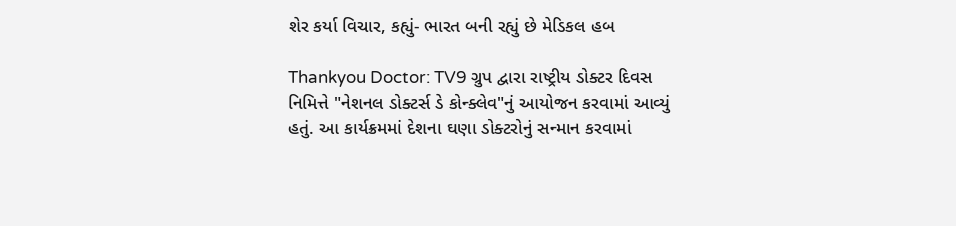શેર કર્યા વિચાર, કહ્યું- ભારત બની રહ્યું છે મેડિકલ હબ

Thankyou Doctor: TV9 ગ્રુપ દ્વારા રાષ્ટ્રીય ડોક્ટર દિવસ નિમિત્તે "નેશનલ ડોક્ટર્સ ડે કોન્ક્લેવ"નું આયોજન કરવામાં આવ્યું હતું. આ કાર્યક્રમમાં દેશના ઘણા ડોક્ટરોનું સન્માન કરવામાં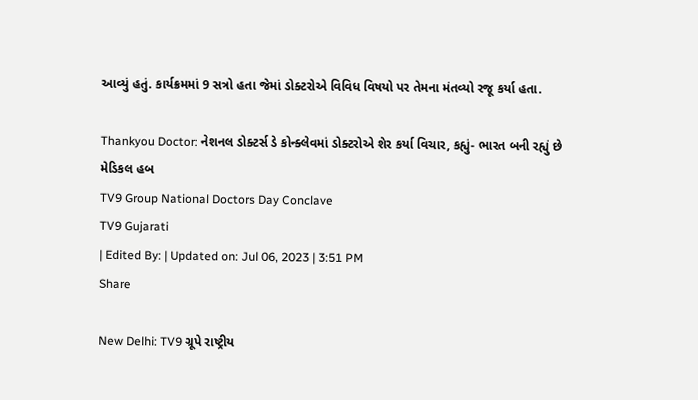આવ્યું હતું. કાર્યક્રમમાં 9 સત્રો હતા જેમાં ડોક્ટરોએ વિવિધ વિષયો પર તેમના મંતવ્યો રજૂ કર્યા હતા.

Thankyou Doctor: નેશનલ ડોક્ટર્સ ડે કોન્ક્લેવમાં ડોક્ટરોએ શેર કર્યા વિચાર, કહ્યું- ભારત બની રહ્યું છે મેડિકલ હબ
TV9 Group National Doctors Day Conclave
TV9 Gujarati
| Edited By: | Updated on: Jul 06, 2023 | 3:51 PM
Share

New Delhi: TV9 ગ્રૂપે રાષ્ટ્રીય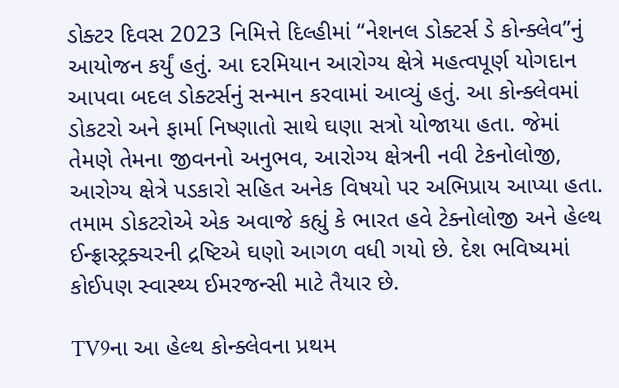ડોક્ટર દિવસ 2023 નિમિત્તે દિલ્હીમાં “નેશનલ ડોક્ટર્સ ડે કોન્ક્લેવ”નું આયોજન કર્યું હતું. આ દરમિયાન આરોગ્ય ક્ષેત્રે મહત્વપૂર્ણ યોગદાન આપવા બદલ ડોક્ટર્સનું સન્માન કરવામાં આવ્યું હતું. આ કોન્ક્લેવમાં ડોકટરો અને ફાર્મા નિષ્ણાતો સાથે ઘણા સત્રો યોજાયા હતા. જેમાં તેમણે તેમના જીવનનો અનુભવ, આરોગ્ય ક્ષેત્રની નવી ટેકનોલોજી, આરોગ્ય ક્ષેત્રે પડકારો સહિત અનેક વિષયો પર અભિપ્રાય આપ્યા હતા. તમામ ડોકટરોએ એક અવાજે કહ્યું કે ભારત હવે ટેક્નોલોજી અને હેલ્થ ઈન્ફ્રાસ્ટ્રક્ચરની દ્રષ્ટિએ ઘણો આગળ વધી ગયો છે. દેશ ભવિષ્યમાં કોઈપણ સ્વાસ્થ્ય ઈમરજન્સી માટે તૈયાર છે.

TV9ના આ હેલ્થ કોન્ક્લેવના પ્રથમ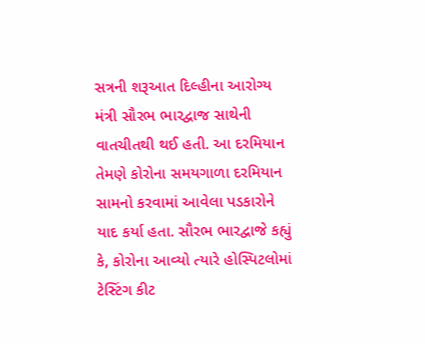સત્રની શરૂઆત દિલ્હીના આરોગ્ય મંત્રી સૌરભ ભારદ્વાજ સાથેની વાતચીતથી થઈ હતી. આ દરમિયાન તેમણે કોરોના સમયગાળા દરમિયાન સામનો કરવામાં આવેલા પડકારોને યાદ કર્યા હતા. સૌરભ ભારદ્વાજે કહ્યું કે, કોરોના આવ્યો ત્યારે હોસ્પિટલોમાં ટેસ્ટિંગ કીટ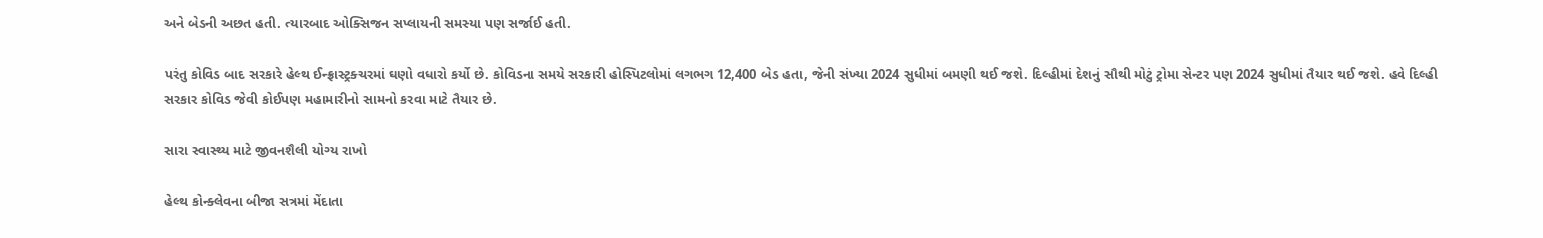અને બેડની અછત હતી. ત્યારબાદ ઓક્સિજન સપ્લાયની સમસ્યા પણ સર્જાઈ હતી.

પરંતુ કોવિડ બાદ સરકારે હેલ્થ ઈન્ફ્રાસ્ટ્રક્ચરમાં ઘણો વધારો કર્યો છે. કોવિડના સમયે સરકારી હોસ્પિટલોમાં લગભગ 12,400 બેડ હતા, જેની સંખ્યા 2024 સુધીમાં બમણી થઈ જશે. દિલ્હીમાં દેશનું સૌથી મોટું ટ્રોમા સેન્ટર પણ 2024 સુધીમાં તૈયાર થઈ જશે. હવે દિલ્હી સરકાર કોવિડ જેવી કોઈપણ મહામારીનો સામનો કરવા માટે તૈયાર છે.

સારા સ્વાસ્થ્ય માટે જીવનશૈલી યોગ્ય રાખો

હેલ્થ કોન્ક્લેવના બીજા સત્રમાં મેંદાતા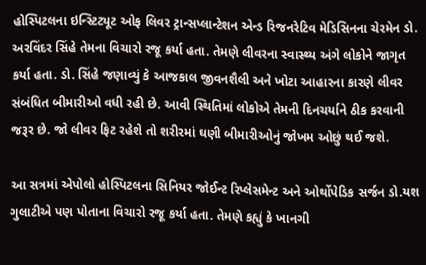હોસ્પિટલના ઇન્સ્ટિટ્યૂટ ઓફ લિવર ટ્રાન્સપ્લાન્ટેશન એન્ડ રિજનરેટિવ મેડિસિનના ચેરમેન ડો. અરવિંદર સિંહે તેમના વિચારો રજૂ કર્યા હતા. તેમણે લીવરના સ્વાસ્થ્ય અંગે લોકોને જાગૃત કર્યા હતા. ડો. સિંહે જણાવ્યું કે આજકાલ જીવનશૈલી અને ખોટા આહારના કારણે લીવર સંબંધિત બીમારીઓ વધી રહી છે. આવી સ્થિતિમાં લોકોએ તેમની દિનચર્યાને ઠીક કરવાની જરૂર છે. જો લીવર ફિટ રહેશે તો શરીરમાં ઘણી બીમારીઓનું જોખમ ઓછું થઈ જશે.

આ સત્રમાં એપોલો હોસ્પિટલના સિનિયર જોઈન્ટ રિપ્લેસમેન્ટ અને ઓર્થોપેડિક સર્જન ડો.યશ ગુલાટીએ પણ પોતાના વિચારો રજૂ કર્યા હતા. તેમણે કહ્યું કે ખાનગી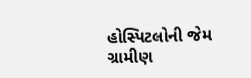હોસ્પિટલોની જેમ ગ્રામીણ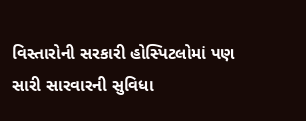વિસ્તારોની સરકારી હોસ્પિટલોમાં પણ સારી સારવારની સુવિધા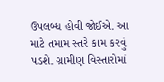ઉપલબ્ધ હોવી જોઈએ. આ માટે તમામ સ્તરે કામ કરવું પડશે. ગ્રામીણ વિસ્તારોમાં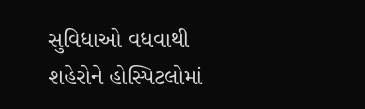સુવિધાઓ વધવાથી શહેરોને હોસ્પિટલોમાં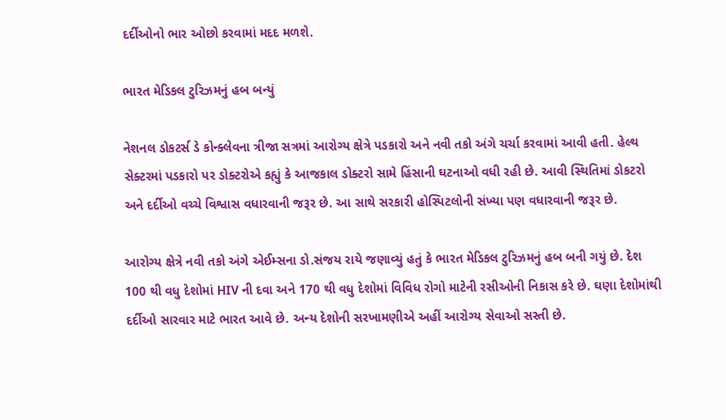દર્દીઓનો ભાર ઓછો કરવામાં મદદ મળશે.

ભારત મેડિકલ ટુરિઝમનું હબ બન્યું

નેશનલ ડોકટર્સ ડે કોન્ક્લેવના ત્રીજા સત્રમાં આરોગ્ય ક્ષેત્રે પડકારો અને નવી તકો અંગે ચર્ચા કરવામાં આવી હતી. હેલ્થ સેક્ટરમાં પડકારો પર ડોક્ટરોએ કહ્યું કે આજકાલ ડોક્ટરો સામે હિંસાની ઘટનાઓ વધી રહી છે. આવી સ્થિતિમાં ડોકટરો અને દર્દીઓ વચ્ચે વિશ્વાસ વધારવાની જરૂર છે. આ સાથે સરકારી હોસ્પિટલોની સંખ્યા પણ વધારવાની જરૂર છે.

આરોગ્ય ક્ષેત્રે નવી તકો અંગે એઈમ્સના ડો.સંજય રાયે જણાવ્યું હતું કે ભારત મેડિકલ ટુરિઝમનું હબ બની ગયું છે. દેશ 100 થી વધુ દેશોમાં HIV ની દવા અને 170 થી વધુ દેશોમાં વિવિધ રોગો માટેની રસીઓની નિકાસ કરે છે. ઘણા દેશોમાંથી દર્દીઓ સારવાર માટે ભારત આવે છે. અન્ય દેશોની સરખામણીએ અહીં આરોગ્ય સેવાઓ સસ્તી છે.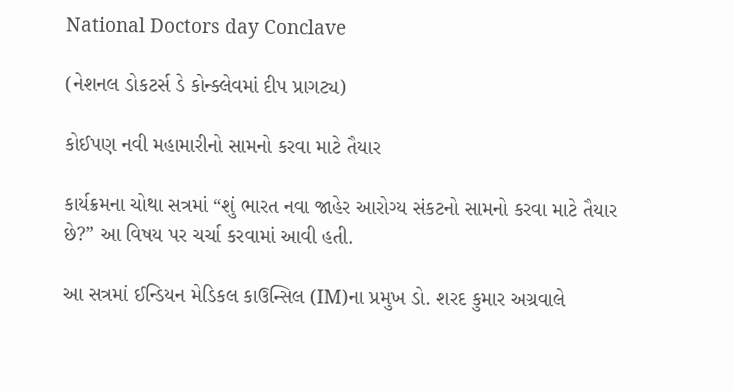National Doctors day Conclave

(નેશનલ ડોકટર્સ ડે કોન્ક્લેવમાં દીપ પ્રાગટ્ય)

કોઈપણ નવી મહામારીનો સામનો કરવા માટે તૈયાર

કાર્યક્રમના ચોથા સત્રમાં “શું ભારત નવા જાહેર આરોગ્ય સંકટનો સામનો કરવા માટે તૈયાર છે?” આ વિષય પર ચર્ચા કરવામાં આવી હતી.

આ સત્રમાં ઈન્ડિયન મેડિકલ કાઉન્સિલ (IM)ના પ્રમુખ ડો. શરદ કુમાર અગ્રવાલે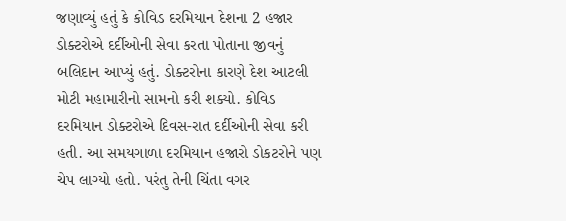જણાવ્યું હતું કે કોવિડ દરમિયાન દેશના 2 હજાર ડોક્ટરોએ દર્દીઓની સેવા કરતા પોતાના જીવનું બલિદાન આપ્યું હતું. ડોક્ટરોના કારણે દેશ આટલી મોટી મહામારીનો સામનો કરી શક્યો. કોવિડ દરમિયાન ડોક્ટરોએ દિવસ-રાત દર્દીઓની સેવા કરી હતી. આ સમયગાળા દરમિયાન હજારો ડોકટરોને પણ ચેપ લાગ્યો હતો. પરંતુ તેની ચિંતા વગર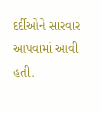દર્દીઓને સારવાર આપવામાં આવી હતી.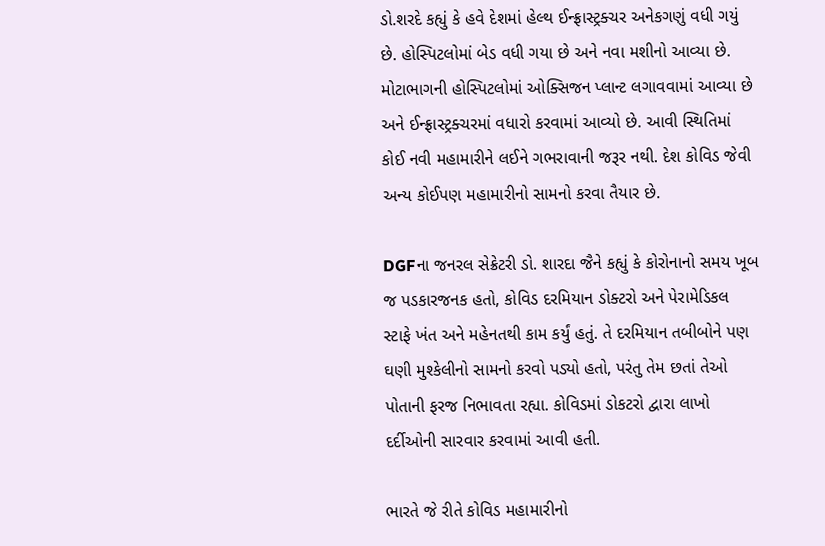ડો.શરદે કહ્યું કે હવે દેશમાં હેલ્થ ઈન્ફ્રાસ્ટ્રક્ચર અનેકગણું વધી ગયું છે. હોસ્પિટલોમાં બેડ વધી ગયા છે અને નવા મશીનો આવ્યા છે. મોટાભાગની હોસ્પિટલોમાં ઓક્સિજન પ્લાન્ટ લગાવવામાં આવ્યા છે અને ઈન્ફ્રાસ્ટ્રક્ચરમાં વધારો કરવામાં આવ્યો છે. આવી સ્થિતિમાં કોઈ નવી મહામારીને લઈને ગભરાવાની જરૂર નથી. દેશ કોવિડ જેવી અન્ય કોઈપણ મહામારીનો સામનો કરવા તૈયાર છે.

DGFના જનરલ સેક્રેટરી ડો. શારદા જૈને કહ્યું કે કોરોનાનો સમય ખૂબ જ પડકારજનક હતો, કોવિડ દરમિયાન ડોક્ટરો અને પેરામેડિકલ સ્ટાફે ખંત અને મહેનતથી કામ કર્યું હતું. તે દરમિયાન તબીબોને પણ ઘણી મુશ્કેલીનો સામનો કરવો પડ્યો હતો, પરંતુ તેમ છતાં તેઓ પોતાની ફરજ નિભાવતા રહ્યા. કોવિડમાં ડોકટરો દ્વારા લાખો દર્દીઓની સારવાર કરવામાં આવી હતી.

ભારતે જે રીતે કોવિડ મહામારીનો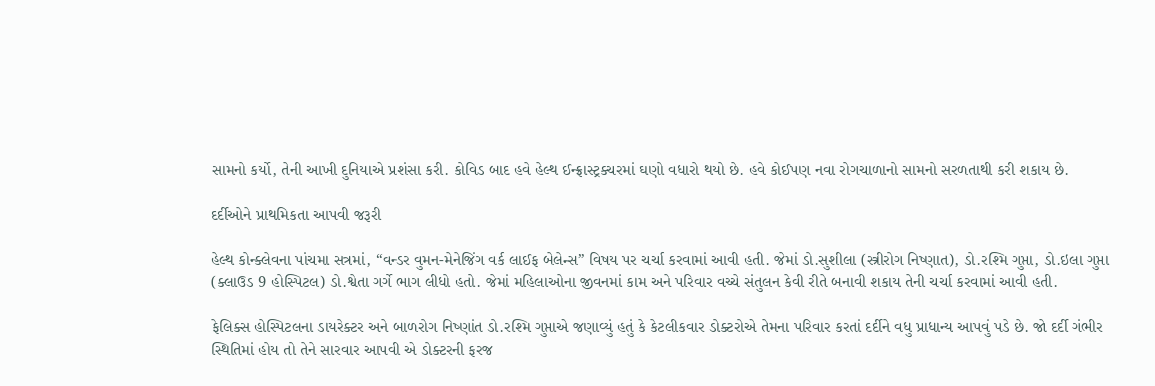સામનો કર્યો, તેની આખી દુનિયાએ પ્રશંસા કરી. કોવિડ બાદ હવે હેલ્થ ઈન્ફ્રાસ્ટ્રક્ચરમાં ઘણો વધારો થયો છે. હવે કોઈપણ નવા રોગચાળાનો સામનો સરળતાથી કરી શકાય છે.

દર્દીઓને પ્રાથમિકતા આપવી જરૂરી

હેલ્થ કોન્ક્લેવના પાંચમા સત્રમાં, “વન્ડર વુમન-મેનેજિંગ વર્ક લાઈફ બેલેન્સ” વિષય પર ચર્ચા કરવામાં આવી હતી. જેમાં ડો.સુશીલા (સ્ત્રીરોગ નિષ્ણાત), ડો.રશ્મિ ગુપ્તા, ડો.ઇલા ગુપ્તા (ક્લાઉડ 9 હોસ્પિટલ) ડો.શ્વેતા ગર્ગે ભાગ લીધો હતો. જેમાં મહિલાઓના જીવનમાં કામ અને પરિવાર વચ્ચે સંતુલન કેવી રીતે બનાવી શકાય તેની ચર્ચા કરવામાં આવી હતી.

ફેલિક્સ હોસ્પિટલના ડાયરેક્ટર અને બાળરોગ નિષ્ણાંત ડો.રશ્મિ ગુપ્તાએ જણાવ્યું હતું કે કેટલીકવાર ડોક્ટરોએ તેમના પરિવાર કરતાં દર્દીને વધુ પ્રાધાન્ય આપવું પડે છે. જો દર્દી ગંભીર સ્થિતિમાં હોય તો તેને સારવાર આપવી એ ડોક્ટરની ફરજ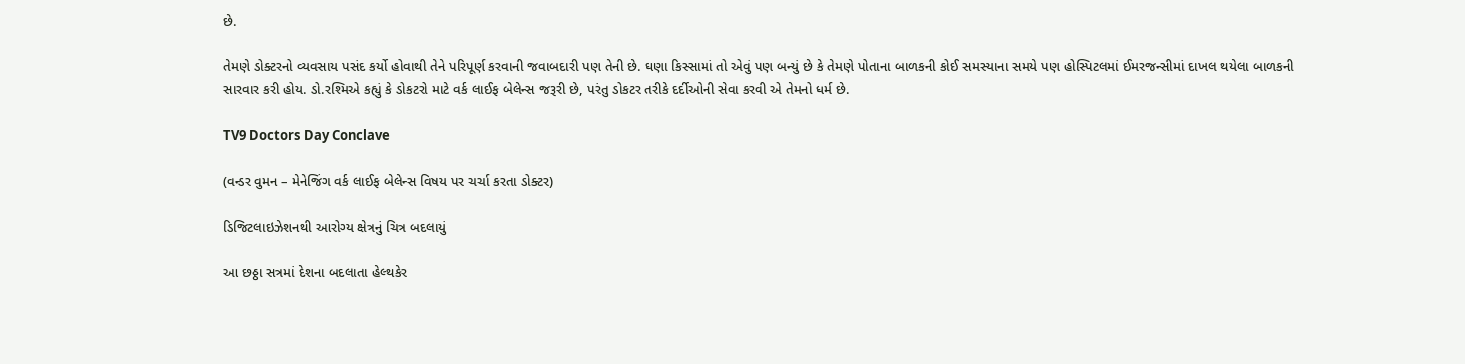છે.

તેમણે ડોક્ટરનો વ્યવસાય પસંદ કર્યો હોવાથી તેને પરિપૂર્ણ કરવાની જવાબદારી પણ તેની છે. ઘણા કિસ્સામાં તો એવું પણ બન્યું છે કે તેમણે પોતાના બાળકની કોઈ સમસ્યાના સમયે પણ હોસ્પિટલમાં ઈમરજન્સીમાં દાખલ થયેલા બાળકની સારવાર કરી હોય. ડો.રશ્મિએ કહ્યું કે ડોકટરો માટે વર્ક લાઈફ બેલેન્સ જરૂરી છે, પરંતુ ડોકટર તરીકે દર્દીઓની સેવા કરવી એ તેમનો ધર્મ છે.

TV9 Doctors Day Conclave

(વન્ડર વુમન – મેનેજિંગ વર્ક લાઈફ બેલેન્સ વિષય પર ચર્ચા કરતા ડોક્ટર)

ડિજિટલાઇઝેશનથી આરોગ્ય ક્ષેત્રનું ચિત્ર બદલાયું

આ છઠ્ઠા સત્રમાં દેશના બદલાતા હેલ્થકેર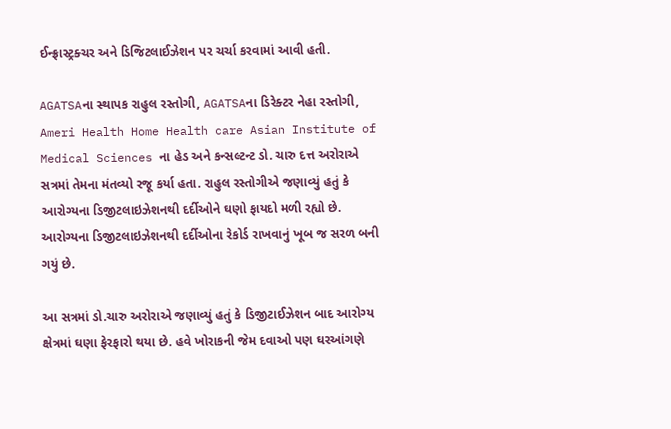ઈન્ફ્રાસ્ટ્રક્ચર અને ડિજિટલાઈઝેશન પર ચર્ચા કરવામાં આવી હતી.

AGATSAના સ્થાપક રાહુલ રસ્તોગી, AGATSAના ડિરેક્ટર નેહા રસ્તોગી, Ameri Health Home Health care Asian Institute of Medical Sciences ના હેડ અને કન્સલ્ટન્ટ ડો. ચારુ દત્ત અરોરાએ સત્રમાં તેમના મંતવ્યો રજૂ કર્યા હતા. રાહુલ રસ્તોગીએ જણાવ્યું હતું કે આરોગ્યના ડિજીટલાઇઝેશનથી દર્દીઓને ઘણો ફાયદો મળી રહ્યો છે. આરોગ્યના ડિજીટલાઇઝેશનથી દર્દીઓના રેકોર્ડ રાખવાનું ખૂબ જ સરળ બની ગયું છે.

આ સત્રમાં ડો.ચારુ અરોરાએ જણાવ્યું હતું કે ડિજીટાઈઝેશન બાદ આરોગ્ય ક્ષેત્રમાં ઘણા ફેરફારો થયા છે. હવે ખોરાકની જેમ દવાઓ પણ ઘરઆંગણે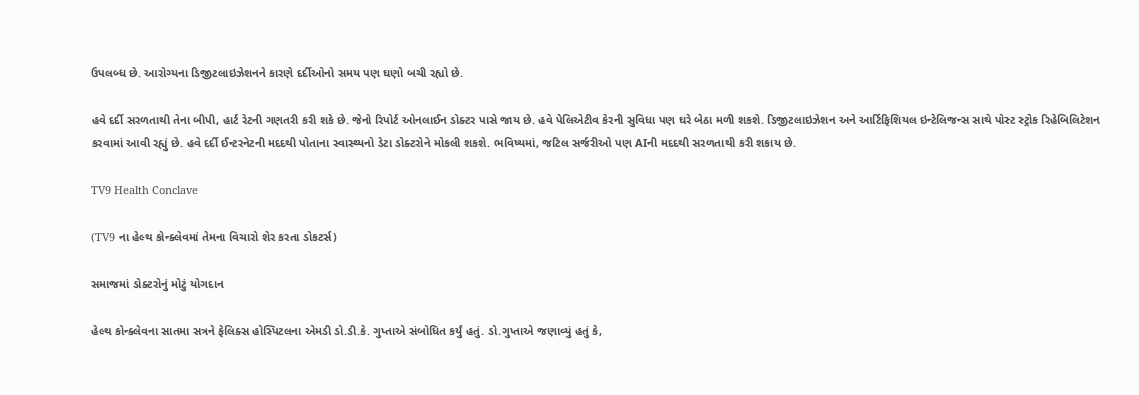ઉપલબ્ધ છે. આરોગ્યના ડિજીટલાઇઝેશનને કારણે દર્દીઓનો સમય પણ ઘણો બચી રહ્યો છે.

હવે દર્દી સરળતાથી તેના બીપી, હાર્ટ રેટની ગણતરી કરી શકે છે. જેનો રિપોર્ટ ઓનલાઈન ડોક્ટર પાસે જાય છે. હવે પેલિએટીવ કેરની સુવિધા પણ ઘરે બેઠા મળી શકશે. ડિજીટલાઇઝેશન અને આર્ટિફિશિયલ ઇન્ટેલિજન્સ સાથે પોસ્ટ સ્ટ્રોક રિહેબિલિટેશન કરવામાં આવી રહ્યું છે. હવે દર્દી ઈન્ટરનેટની મદદથી પોતાના સ્વાસ્થ્યનો ડેટા ડોક્ટરોને મોકલી શકશે. ભવિષ્યમાં, જટિલ સર્જરીઓ પણ AIની મદદથી સરળતાથી કરી શકાય છે.

TV9 Health Conclave

(TV9 ના હેલ્થ કોન્ક્લેવમાં તેમના વિચારો શેર કરતા ડોકટર્સ)

સમાજમાં ડોક્ટરોનું મોટું યોગદાન

હેલ્થ કોન્ક્લેવના સાતમા સત્રને ફેલિક્સ હોસ્પિટલના એમડી ડો.ડી.કે. ગુપ્તાએ સંબોધિત કર્યું હતું. ડો.ગુપ્તાએ જણાવ્યું હતું કે,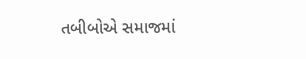તબીબોએ સમાજમાં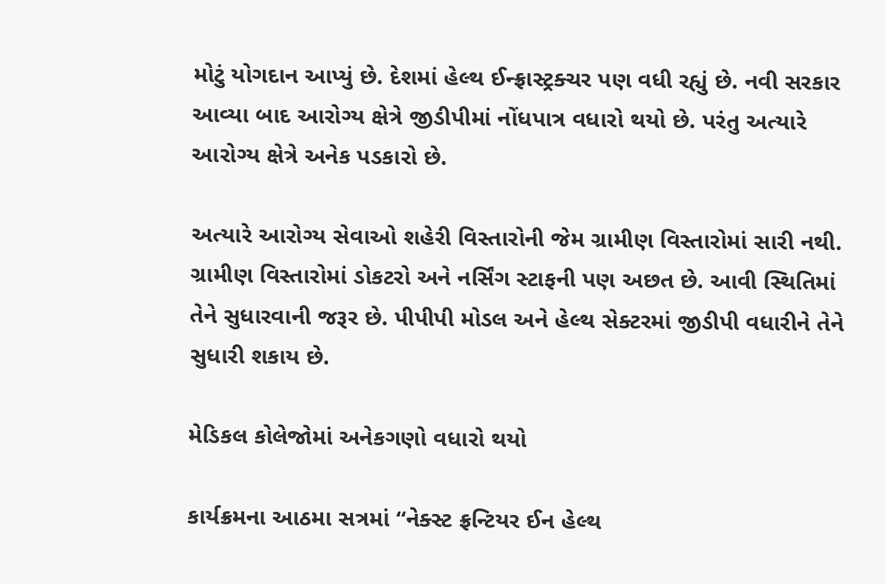મોટું યોગદાન આપ્યું છે. દેશમાં હેલ્થ ઈન્ફ્રાસ્ટ્રક્ચર પણ વધી રહ્યું છે. નવી સરકાર આવ્યા બાદ આરોગ્ય ક્ષેત્રે જીડીપીમાં નોંધપાત્ર વધારો થયો છે. પરંતુ અત્યારે આરોગ્ય ક્ષેત્રે અનેક પડકારો છે.

અત્યારે આરોગ્ય સેવાઓ શહેરી વિસ્તારોની જેમ ગ્રામીણ વિસ્તારોમાં સારી નથી. ગ્રામીણ વિસ્તારોમાં ડોકટરો અને નર્સિંગ સ્ટાફની પણ અછત છે. આવી સ્થિતિમાં તેને સુધારવાની જરૂર છે. પીપીપી મોડલ અને હેલ્થ સેક્ટરમાં જીડીપી વધારીને તેને સુધારી શકાય છે.

મેડિકલ કોલેજોમાં અનેકગણો વધારો થયો

કાર્યક્રમના આઠમા સત્રમાં “નેક્સ્ટ ફ્રન્ટિયર ઈન હેલ્થ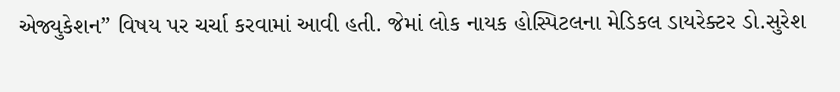એજ્યુકેશન” વિષય પર ચર્ચા કરવામાં આવી હતી. જેમાં લોક નાયક હોસ્પિટલના મેડિકલ ડાયરેક્ટર ડો.સુરેશ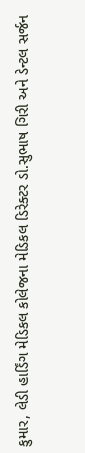કુમાર, લેડી હાર્ડિંગ મેડિકલ કોલેજના મેડિકલ ડિરેક્ટર ડો.સુભાષ ગિરી અને ડેન્ટલ સર્જન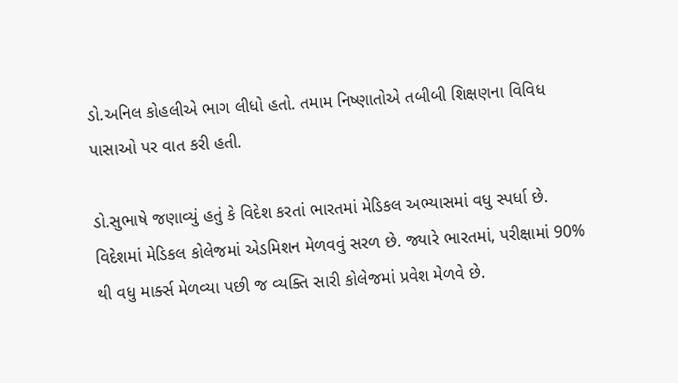ડો.અનિલ કોહલીએ ભાગ લીધો હતો. તમામ નિષ્ણાતોએ તબીબી શિક્ષણના વિવિધ પાસાઓ પર વાત કરી હતી.

ડો.સુભાષે જણાવ્યું હતું કે વિદેશ કરતાં ભારતમાં મેડિકલ અભ્યાસમાં વધુ સ્પર્ધા છે. વિદેશમાં મેડિકલ કોલેજમાં એડમિશન મેળવવું સરળ છે. જ્યારે ભારતમાં, પરીક્ષામાં 90% થી વધુ માર્ક્સ મેળવ્યા પછી જ વ્યક્તિ સારી કોલેજમાં પ્રવેશ મેળવે છે.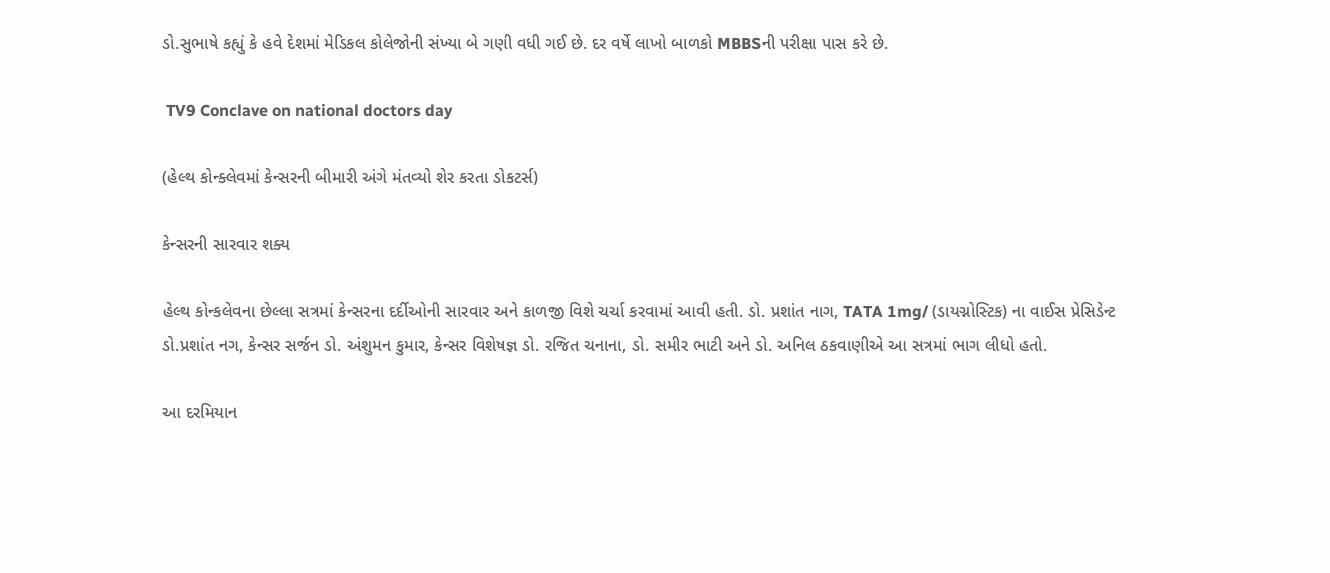ડો.સુભાષે કહ્યું કે હવે દેશમાં મેડિકલ કોલેજોની સંખ્યા બે ગણી વધી ગઈ છે. દર વર્ષે લાખો બાળકો MBBSની પરીક્ષા પાસ કરે છે.

 TV9 Conclave on national doctors day

(હેલ્થ કોન્ક્લેવમાં કેન્સરની બીમારી અંગે મંતવ્યો શેર કરતા ડોકટર્સ)

કેન્સરની સારવાર શક્ય

હેલ્થ કોન્કલેવના છેલ્લા સત્રમાં કેન્સરના દર્દીઓની સારવાર અને કાળજી વિશે ચર્ચા કરવામાં આવી હતી. ડો. પ્રશાંત નાગ, TATA 1mg/ (ડાયગ્નોસ્ટિક) ના વાઈસ પ્રેસિડેન્ટ ડો.પ્રશાંત નગ, કેન્સર સર્જન ડો. અંશુમન કુમાર, કેન્સર વિશેષજ્ઞ ડો. રજિત ચનાના, ડો. સમીર ભાટી અને ડો. અનિલ ઠકવાણીએ આ સત્રમાં ભાગ લીધો હતો.

આ દરમિયાન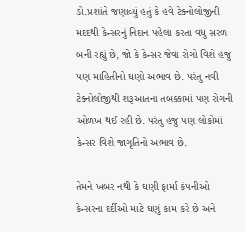ડો.પ્રશાંતે જણાવ્યું હતું કે હવે ટેક્નોલોજીની મદદથી કેન્સરનું નિદાન પહેલા કરતા વધુ સરળ બની રહ્યું છે, જો કે કેન્સર જેવા રોગો વિશે હજુ પણ માહિતીનો ઘણો અભાવ છે. પરંતુ નવી ટેક્નોલોજીથી શરૂઆતના તબક્કામાં પણ રોગની ઓળખ થઈ રહી છે. પરંતુ હજુ પણ લોકોમાં કેન્સર વિશે જાગૃતિનો અભાવ છે.

તેમને ખબર નથી કે ઘણી ફાર્મા કંપનીઓ કેન્સરના દર્દીઓ માટે ઘણું કામ કરે છે અને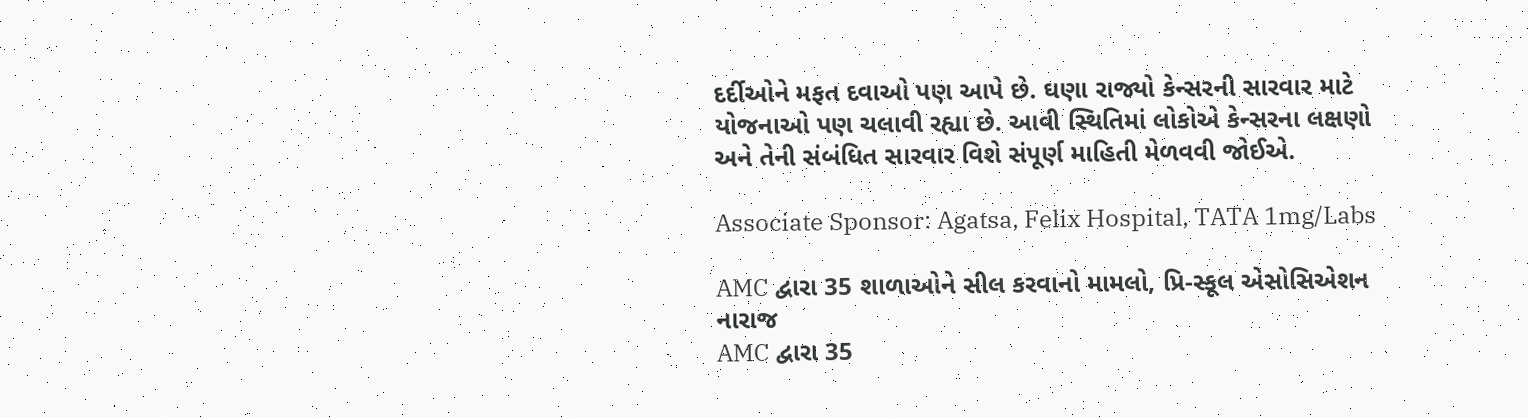દર્દીઓને મફત દવાઓ પણ આપે છે. ઘણા રાજ્યો કેન્સરની સારવાર માટે યોજનાઓ પણ ચલાવી રહ્યા છે. આવી સ્થિતિમાં લોકોએ કેન્સરના લક્ષણો અને તેની સંબંધિત સારવાર વિશે સંપૂર્ણ માહિતી મેળવવી જોઈએ.

Associate Sponsor: Agatsa, Felix Hospital, TATA 1mg/Labs

AMC દ્વારા 35 શાળાઓને સીલ કરવાનો મામલો, પ્રિ-સ્કૂલ એસોસિએશન નારાજ
AMC દ્વારા 35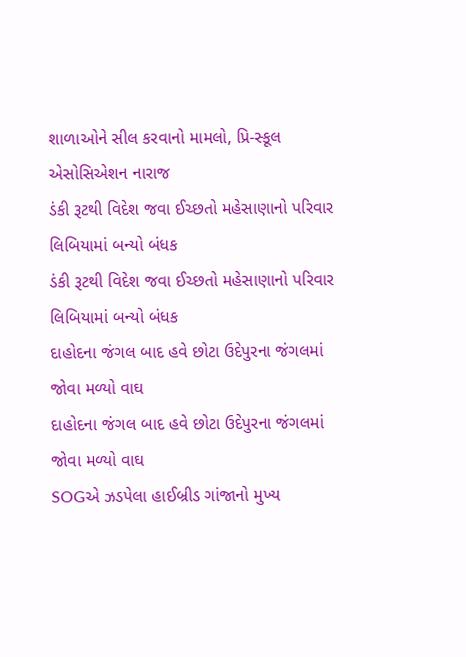શાળાઓને સીલ કરવાનો મામલો, પ્રિ-સ્કૂલ એસોસિએશન નારાજ
ડંકી રૂટથી વિદેશ જવા ઈચ્છતો મહેસાણાનો પરિવાર લિબિયામાં બન્યો બંધક
ડંકી રૂટથી વિદેશ જવા ઈચ્છતો મહેસાણાનો પરિવાર લિબિયામાં બન્યો બંધક
દાહોદના જંગલ બાદ હવે છોટા ઉદેપુરના જંગલમાં જોવા મળ્યો વાઘ
દાહોદના જંગલ બાદ હવે છોટા ઉદેપુરના જંગલમાં જોવા મળ્યો વાઘ
SOGએ ઝડપેલા હાઈબ્રીડ ગાંજાનો મુખ્ય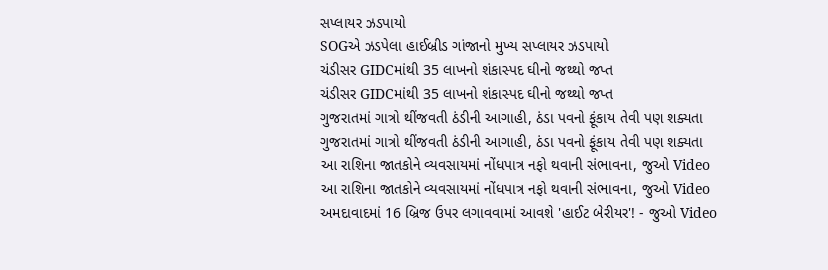સપ્લાયર ઝડપાયો
SOGએ ઝડપેલા હાઈબ્રીડ ગાંજાનો મુખ્ય સપ્લાયર ઝડપાયો
ચંડીસર GIDCમાંથી 35 લાખનો શંકાસ્પદ ઘીનો જથ્થો જપ્ત
ચંડીસર GIDCમાંથી 35 લાખનો શંકાસ્પદ ઘીનો જથ્થો જપ્ત
ગુજરાતમાં ગાત્રો થીંજવતી ઠંડીની આગાહી, ઠંડા પવનો ફૂંકાય તેવી પણ શક્યતા
ગુજરાતમાં ગાત્રો થીંજવતી ઠંડીની આગાહી, ઠંડા પવનો ફૂંકાય તેવી પણ શક્યતા
આ રાશિના જાતકોને વ્યવસાયમાં નોંધપાત્ર નફો થવાની સંભાવના, જુઓ Video
આ રાશિના જાતકોને વ્યવસાયમાં નોંધપાત્ર નફો થવાની સંભાવના, જુઓ Video
અમદાવાદમાં 16 બ્રિજ ઉપર લગાવવામાં આવશે 'હાઈટ બેરીયર'! - જુઓ Video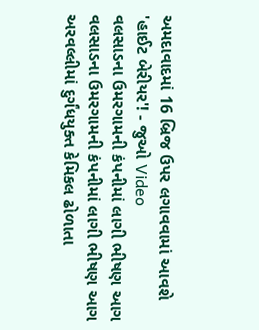અમદાવાદમાં 16 બ્રિજ ઉપર લગાવવામાં આવશે 'હાઈટ બેરીયર'! - જુઓ Video
વલસાડના ઉમરગામની કંપનીમાં લાગી ભીષણ આગ
વલસાડના ઉમરગામની કંપનીમાં લાગી ભીષણ આગ
અરવલ્લીમાં દુર્ગંધયુક્ત કેમિકલ ઢોળાતા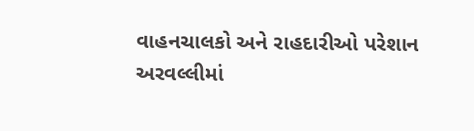વાહનચાલકો અને રાહદારીઓ પરેશાન
અરવલ્લીમાં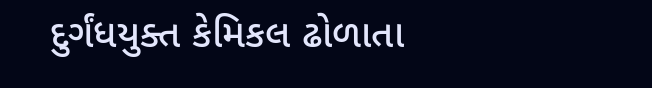દુર્ગંધયુક્ત કેમિકલ ઢોળાતા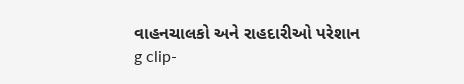વાહનચાલકો અને રાહદારીઓ પરેશાન
g clip-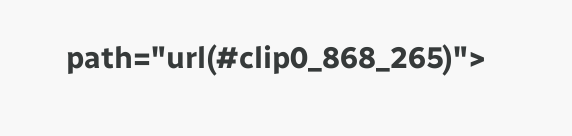path="url(#clip0_868_265)">